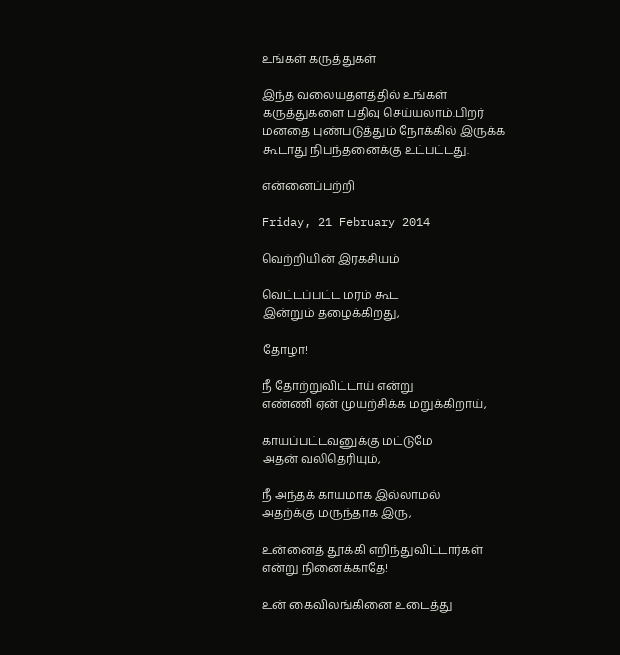உங்கள் கருத்துகள்

இந்த வலையதளத்தில் உங்கள் கருத்துகளை பதிவு செய்யலாம்.பிறர் மனதை புண்படுத்தும் நோக்கில் இருக்க கூடாது நிபந்தனைக்கு உட்பட்டது.

என்னைப்பற்றி

Friday, 21 February 2014

வெற்றியின் இரகசியம்

வெட்டப்பட்ட மரம் கூட
இன்றும் தழைக்கிறது,

தோழா!

நீ தோற்றுவிட்டாய் என்று
எண்ணி ஏன் முயற்சிக்க மறுக்கிறாய்,

காயப்பட்டவனுக்கு மட்டுமே
அதன் வலிதெரியும்,

நீ அந்தக் காயமாக இல்லாமல்
அதற்க்கு மருந்தாக இரு,

உன்னைத் தூக்கி எறிந்துவிட்டார்கள்
என்று நினைக்காதே!

உன் கைவிலங்கினை உடைத்து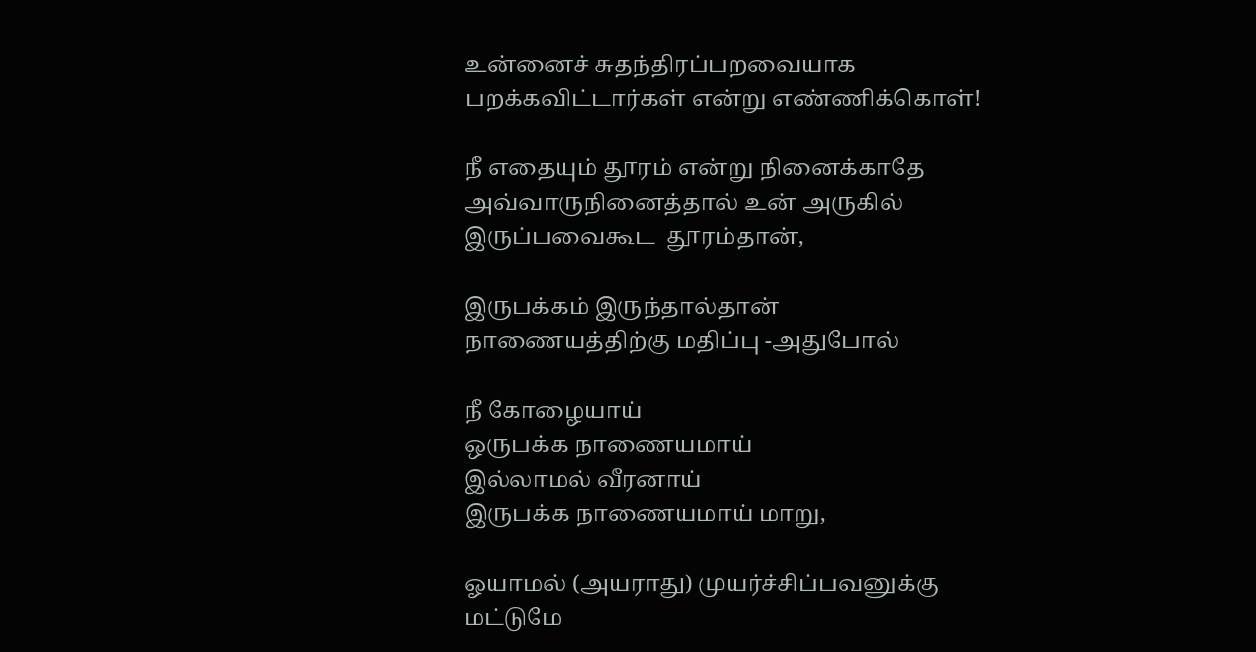உன்னைச் சுதந்திரப்பறவையாக
பறக்கவிட்டார்கள் என்று எண்ணிக்கொள்!

நீ எதையும் தூரம் என்று நினைக்காதே
அவ்வாருநினைத்தால் உன் அருகில்
இருப்பவைகூட  தூரம்தான்,

இருபக்கம் இருந்தால்தான்
நாணையத்திற்கு மதிப்பு -அதுபோல்

நீ கோழையாய்
ஒருபக்க நாணையமாய்
இல்லாமல் வீரனாய்
இருபக்க நாணையமாய் மாறு,

ஓயாமல் (அயராது) முயர்ச்சிப்பவனுக்கு
மட்டுமே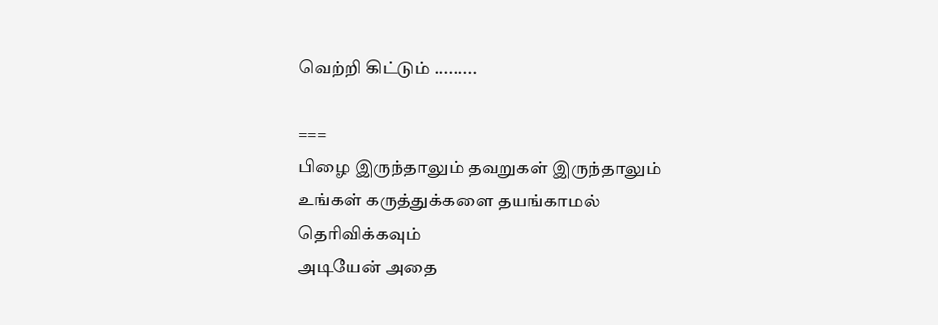வெற்றி கிட்டும் .........

===
பிழை இருந்தாலும் தவறுகள் இருந்தாலும்
உங்கள் கருத்துக்களை தயங்காமல் தெரிவிக்கவும்
அடியேன் அதை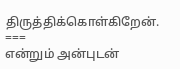திருத்திக்கொள்கிறேன்.
===
என்றும் அன்புடன்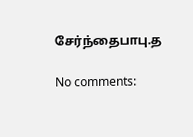சேர்ந்தைபாபு.த

No comments: